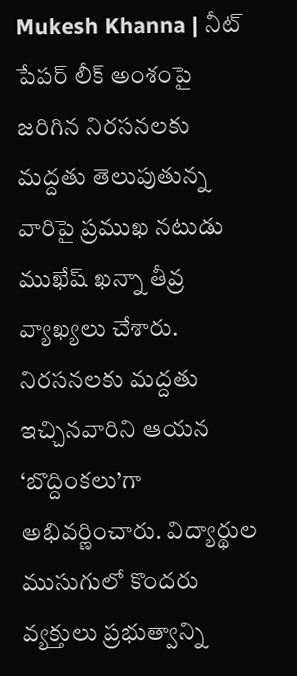Mukesh Khanna | నీట్ పేపర్ లీక్ అంశంపై జరిగిన నిరసనలకు మద్దతు తెలుపుతున్న వారిపై ప్రముఖ నటుడు ముఖేష్ ఖన్నా తీవ్ర వ్యాఖ్యలు చేశారు. నిరసనలకు మద్దతు ఇచ్చినవారిని ఆయన ‘బొద్దింకలు’గా అభివర్ణించారు. విద్యార్థుల ముసుగులో కొందరు వ్యక్తులు ప్రభుత్వాన్ని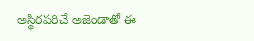అస్థిరపరిచే అజెండాతో ఈ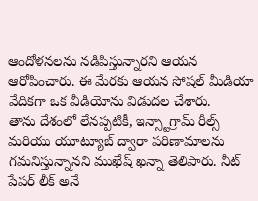ఆందోళనలను నడిపిస్తున్నారని ఆయన ఆరోపించారు. ఈ మేరకు ఆయన సోషల్ మీడియా వేదికగా ఒక వీడియోను విడుదల చేశారు.
తాను దేశంలో లేనప్పటికీ, ఇన్స్టాగ్రామ్ రీల్స్ మరియు యూట్యూబ్ ద్వారా పరిణామాలను గమనిస్తున్నానని ముఖేష్ ఖన్నా తెలిపారు. నీట్ పేపర్ లీక్ అనే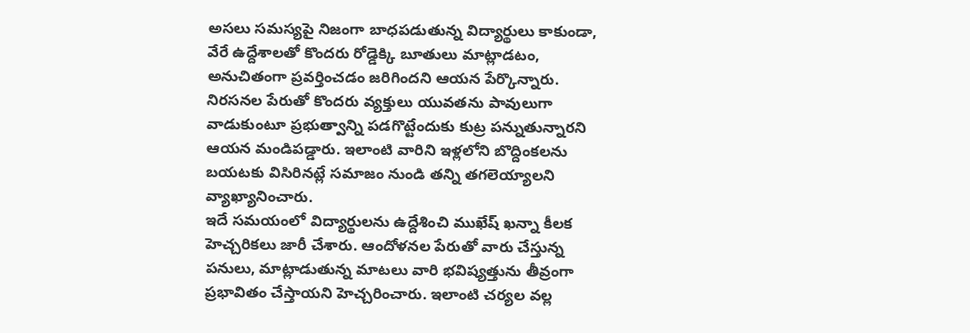అసలు సమస్యపై నిజంగా బాధపడుతున్న విద్యార్థులు కాకుండా, వేరే ఉద్దేశాలతో కొందరు రోడ్డెక్కి బూతులు మాట్లాడటం, అనుచితంగా ప్రవర్తించడం జరిగిందని ఆయన పేర్కొన్నారు. నిరసనల పేరుతో కొందరు వ్యక్తులు యువతను పావులుగా వాడుకుంటూ ప్రభుత్వాన్ని పడగొట్టేందుకు కుట్ర పన్నుతున్నారని ఆయన మండిపడ్డారు. ఇలాంటి వారిని ఇళ్లలోని బొద్దింకలను బయటకు విసిరినట్లే సమాజం నుండి తన్ని తగలెయ్యాలని వ్యాఖ్యానించారు.
ఇదే సమయంలో విద్యార్థులను ఉద్దేశించి ముఖేష్ ఖన్నా కీలక హెచ్చరికలు జారీ చేశారు. ఆందోళనల పేరుతో వారు చేస్తున్న పనులు, మాట్లాడుతున్న మాటలు వారి భవిష్యత్తును తీవ్రంగా ప్రభావితం చేస్తాయని హెచ్చరించారు. ఇలాంటి చర్యల వల్ల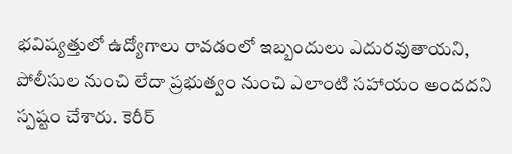భవిష్యత్తులో ఉద్యోగాలు రావడంలో ఇబ్బందులు ఎదురవుతాయని, పోలీసుల నుంచి లేదా ప్రభుత్వం నుంచి ఎలాంటి సహాయం అందదని స్పష్టం చేశారు. కెరీర్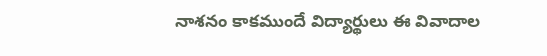నాశనం కాకముందే విద్యార్థులు ఈ వివాదాల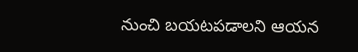నుంచి బయటపడాలని ఆయన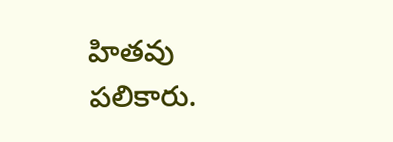హితవు పలికారు.